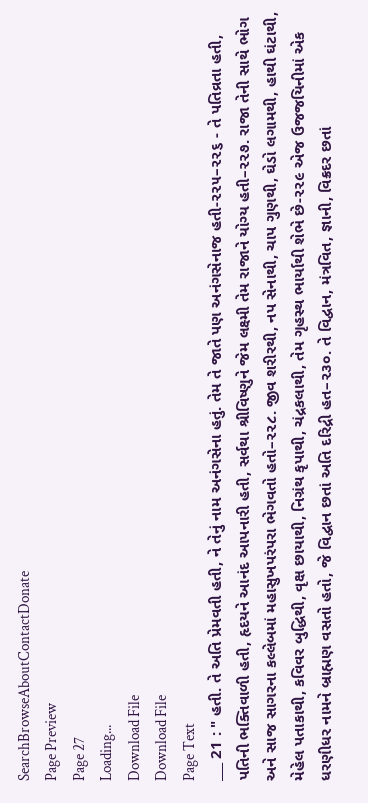SearchBrowseAboutContactDonate
Page Preview
Page 27
Loading...
Download File
Download File
Page Text
___ 21 : " હતી. તે અતિ પ્રેમવતી હતી, ને તેનું નામ અનંગસેના હતું. તેમ તે જાતે પણ અનંગસેનાજ હતી-૨૨૫–૨૨૬ - તે પતિવ્રતા હતી, પતિની ભક્તિવાળી હતી, હૃદયને આનંદ આપનારી હતી, સર્વથા શ્રીવિષ્ણુને જેમ લક્ષ્મી તેમ રાજાને યોગ્ય હતી–૨૨૭. રાજા તેની સાથે ભોગ અને સાજ સાગરના કલ્લેબમાં મહાસુખપરંપરા ભેગવતો હતો–૨૨૮. જીવ શરીરથી, નપ સેનાથી, ચાપ ગુણથી, ઘેડો લગામથી, હાથી ઘંટાથી, મેહેલ પતાકાથી, કવિવર બુદ્ધિથી, વૃક્ષ છાયાથી, નિગ્રંથ કૃપાથી, ચંદ્રકલાથી, તેમ ગૃહસ્થ ભાર્યાથી શેભે છે-૨૨૯ એજ ઉજજયિનીમાં એક ધરણીધર નામને બ્રાહ્મણ વસતો હતો, જે વિદ્વાન છતાં અતિ દરિદ્રી હત–૨૩૦. તે વિદ્વાન, મંત્રવિત, જ્ઞાની, વિક્રદર છતાં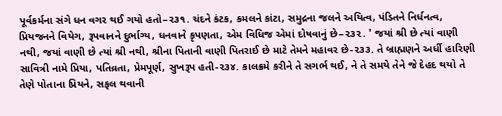પૂર્વકર્મના સંગે ધન વગર થઈ ગયો હતો–૨૩૧. ચંદને કંટક, કમલને કાંટા, સમુદ્રના જલને અયિત્વ, પંડિતને નિર્ધનત્વ, પ્રિયજનને વિયેગ, રૂપવાનને દુર્ભાગ્ય, ધનવાને કૃપણતા, એમ વિધિજ એમાં દોષવાનું છે–૨૩૨. ' જયાં શ્રી છે ત્યાં વાણી નથી, જયાં વાણી છે ત્યાં શ્રી નથી, શ્રીના પિતાની વાણી પિતરાઈ છે માટે તેમને મહાવર છે-૨૩૩. તે બ્રાહ્મણને અર્ધી હારિણી સાવિત્રી નામે પ્રિયા, પતિવ્રતા, પ્રેમપૂર્ણ, સુખરૂપ હતી-૨૩૪. કાલક્રમે કરીને તે સગર્ભ થઈ, ને તે સમયે તેને જે દેહદ થયો તે તેણે પોતાના પ્રિયને, સફલ થવાની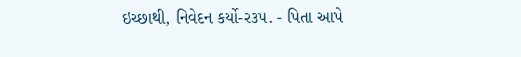ઇચ્છાથી, નિવેદન કર્યો-ર૩૫. - પિતા આપે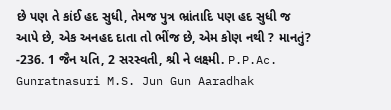છે પણ તે કાંઈ હદ સુધી, તેમજ પુત્ર ભ્રાંતાદિ પણ હદ સુધી જ આપે છે, એક અનહદ દાતા તો ભીંજ છે, એમ કોણ નથી ? માનતું? -236. 1 જૈન યતિ, 2 સરસ્વતી, શ્રી ને લક્ષ્મી. P.P.Ac. Gunratnasuri M.S. Jun Gun Aaradhak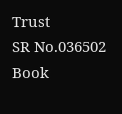Trust
SR No.036502
Book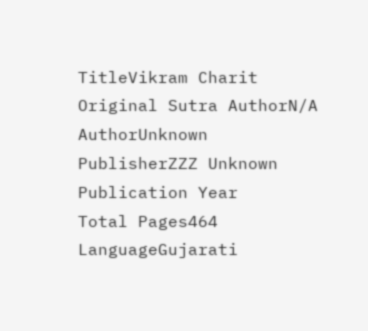TitleVikram Charit
Original Sutra AuthorN/A
AuthorUnknown
PublisherZZZ Unknown
Publication Year
Total Pages464
LanguageGujarati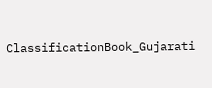ClassificationBook_Gujarati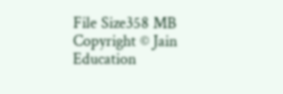File Size358 MB
Copyright © Jain Education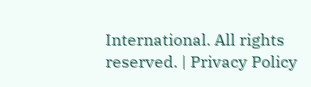International. All rights reserved. | Privacy Policy